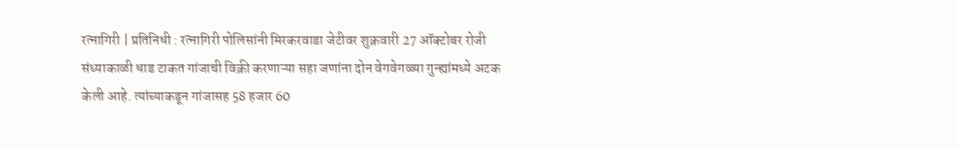रत्नागिरी | प्रतिनिधी : रत्नागिरी पोलिसांनी मिरकरवाडा जेटीवर शुक्रवारी 27 ऑक्टोबर रोजी संध्याकाळी धाड टाकत गांजाची विक्री करणाऱ्या सहा जणांना दोन वेगवेगळ्या गुन्ह्यांमध्ये अटक केली आहे. त्यांच्याकडून गांजासह 58 हजार 60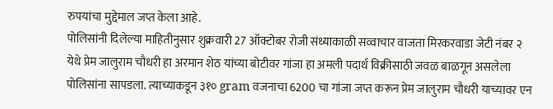रुपयांचा मुद्देमाल जप्त केला आहे.
पोलिसांनी दिलेल्या माहितीनुसार शुक्रवारी 27 ऑक्टोबर रोजी संध्याकाळी सव्वाचार वाजता मिरकरवाडा जेटी नंबर २ येथे प्रेम जालुराम चौधरी हा अरमान शेठ यांच्या बोटीवर गांजा हा अमली पदार्थ विक्रीसाठी जवळ बाळगून असलेला पोलिसांना सापडला. त्याच्याकडून ३१० gram वजनाचा 6200 चा गांजा जप्त करून प्रेम जालुराम चौधरी याच्यावर एन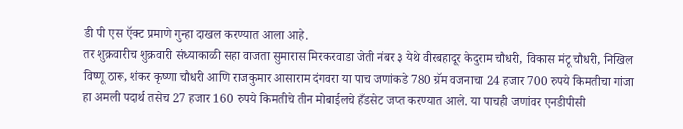डी पी एस ऍक्ट प्रमाणे गुन्हा दाखल करण्यात आला आहे.
तर शुक्रवारीच शुक्रवारी संध्याकाळी सहा वाजता सुमारास मिरकरवाडा जेती नंबर ३ येथे वीरबहादूर केदुराम चौधरी, विकास मंटू चौधरी, निखिल विष्णू ठारू, शंकर कृष्णा चौधरी आणि राजकुमार आसाराम दंगवरा या पाच जणांकडे 780 ग्रॅम वजनाचा 24 हजार 700 रुपये किमतीचा गांजा हा अमली पदार्थ तसेच 27 हजार 160 रुपये किमतीचे तीन मोबाईलचे हँडसेट जप्त करण्यात आले. या पाचही जणांवर एनडीपीसी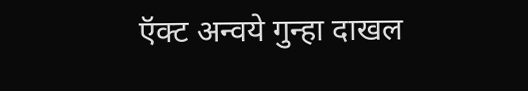ऍक्ट अन्वये गुन्हा दाखल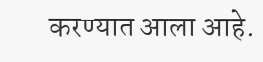करण्यात आला आहे.